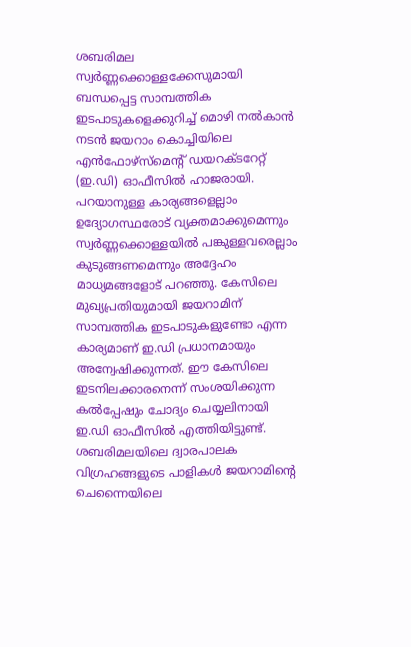ശബരിമല സ്വർണ്ണക്കൊള്ളക്കേസുമായി ബന്ധപ്പെട്ട സാമ്പത്തിക ഇടപാടുകളെക്കുറിച്ച് മൊഴി നൽകാൻ നടൻ ജയറാം കൊച്ചിയിലെ എൻഫോഴ്സ്മെന്റ് ഡയറക്ടറേറ്റ് (ഇ.ഡി) ഓഫീസിൽ ഹാജരായി. പറയാനുള്ള കാര്യങ്ങളെല്ലാം ഉദ്യോഗസ്ഥരോട് വ്യക്തമാക്കുമെന്നും സ്വർണ്ണക്കൊള്ളയിൽ പങ്കുള്ളവരെല്ലാം കുടുങ്ങണമെന്നും അദ്ദേഹം മാധ്യമങ്ങളോട് പറഞ്ഞു. കേസിലെ മുഖ്യപ്രതിയുമായി ജയറാമിന് സാമ്പത്തിക ഇടപാടുകളുണ്ടോ എന്ന കാര്യമാണ് ഇ.ഡി പ്രധാനമായും അന്വേഷിക്കുന്നത്. ഈ കേസിലെ ഇടനിലക്കാരനെന്ന് സംശയിക്കുന്ന കൽപ്പേഷും ചോദ്യം ചെയ്യലിനായി ഇ.ഡി ഓഫീസിൽ എത്തിയിട്ടുണ്ട്.
ശബരിമലയിലെ ദ്വാരപാലക വിഗ്രഹങ്ങളുടെ പാളികൾ ജയറാമിന്റെ ചെന്നൈയിലെ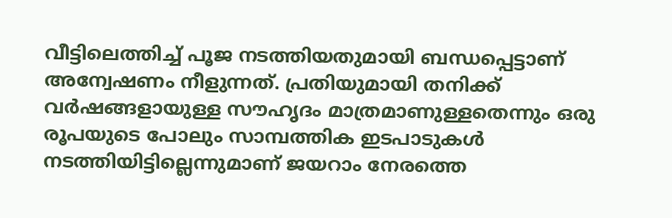വീട്ടിലെത്തിച്ച് പൂജ നടത്തിയതുമായി ബന്ധപ്പെട്ടാണ് അന്വേഷണം നീളുന്നത്. പ്രതിയുമായി തനിക്ക് വർഷങ്ങളായുള്ള സൗഹൃദം മാത്രമാണുള്ളതെന്നും ഒരു രൂപയുടെ പോലും സാമ്പത്തിക ഇടപാടുകൾ നടത്തിയിട്ടില്ലെന്നുമാണ് ജയറാം നേരത്തെ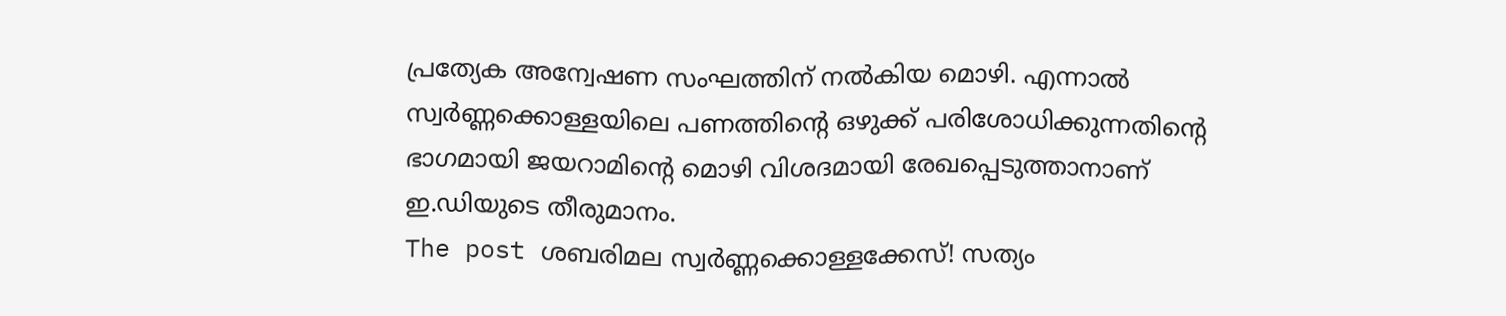പ്രത്യേക അന്വേഷണ സംഘത്തിന് നൽകിയ മൊഴി. എന്നാൽ സ്വർണ്ണക്കൊള്ളയിലെ പണത്തിന്റെ ഒഴുക്ക് പരിശോധിക്കുന്നതിന്റെ ഭാഗമായി ജയറാമിന്റെ മൊഴി വിശദമായി രേഖപ്പെടുത്താനാണ് ഇ.ഡിയുടെ തീരുമാനം.
The post ശബരിമല സ്വർണ്ണക്കൊള്ളക്കേസ്! സത്യം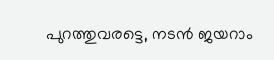പുറത്തുവരട്ടെ, നടൻ ജയറാം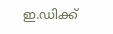ഇ.ഡിക്ക്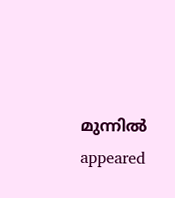മുന്നിൽ appeared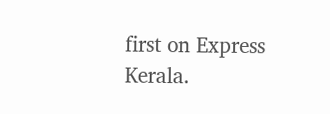first on Express Kerala.